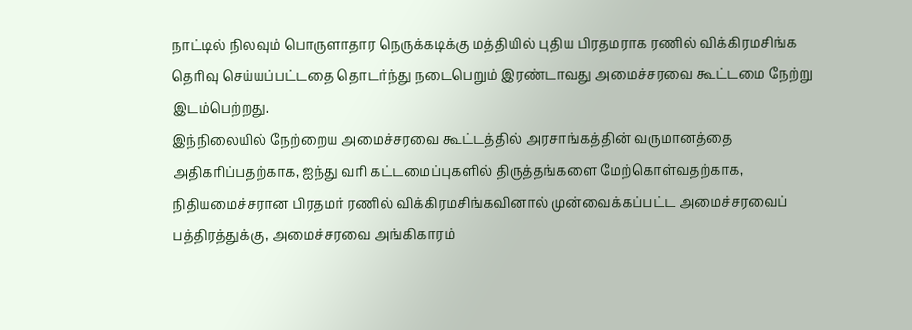நாட்டில் நிலவும் பொருளாதார நெருக்கடிக்கு மத்தியில் புதிய பிரதமராக ரணில் விக்கிரமசிங்க தெரிவு செய்யப்பட்டதை தொடர்ந்து நடைபெறும் இரண்டாவது அமைச்சரவை கூட்டமை நேற்று இடம்பெற்றது.
இந்நிலையில் நேற்றைய அமைச்சரவை கூட்டத்தில் அரசாங்கத்தின் வருமானத்தை அதிகரிப்பதற்காக, ஐந்து வரி கட்டமைப்புகளில் திருத்தங்களை மேற்கொள்வதற்காக, நிதியமைச்சரான பிரதமர் ரணில் விக்கிரமசிங்கவினால் முன்வைக்கப்பட்ட அமைச்சரவைப் பத்திரத்துக்கு, அமைச்சரவை அங்கிகாரம்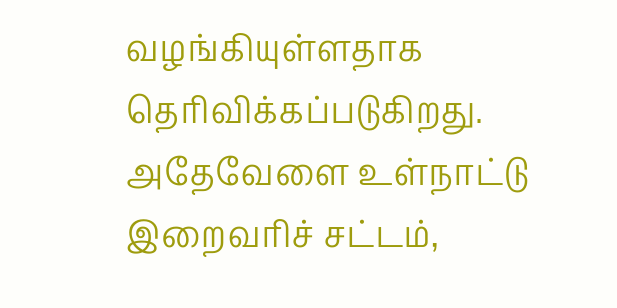வழங்கியுள்ளதாக தெரிவிக்கப்படுகிறது.
அதேவேளை உள்நாட்டு இறைவரிச் சட்டம்,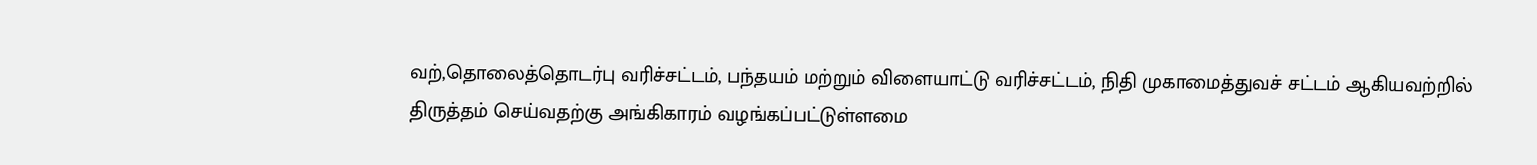வற்,தொலைத்தொடர்பு வரிச்சட்டம், பந்தயம் மற்றும் விளையாட்டு வரிச்சட்டம், நிதி முகாமைத்துவச் சட்டம் ஆகியவற்றில் திருத்தம் செய்வதற்கு அங்கிகாரம் வழங்கப்பட்டுள்ளமை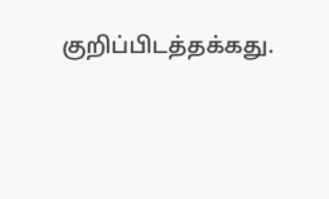குறிப்பிடத்தக்கது.